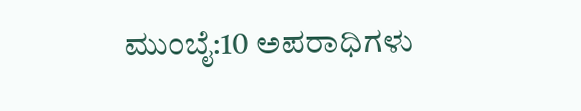ಮುಂಬೈ:10 ಅಪರಾಧಿಗಳು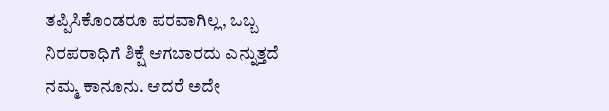ತಪ್ಪಿಸಿಕೊಂಡರೂ ಪರವಾಗಿಲ್ಲ, ಒಬ್ಬ ನಿರಪರಾಧಿಗೆ ಶಿಕ್ಷೆ ಆಗಬಾರದು ಎನ್ನುತ್ತದೆ ನಮ್ಮ ಕಾನೂನು. ಆದರೆ ಅದೇ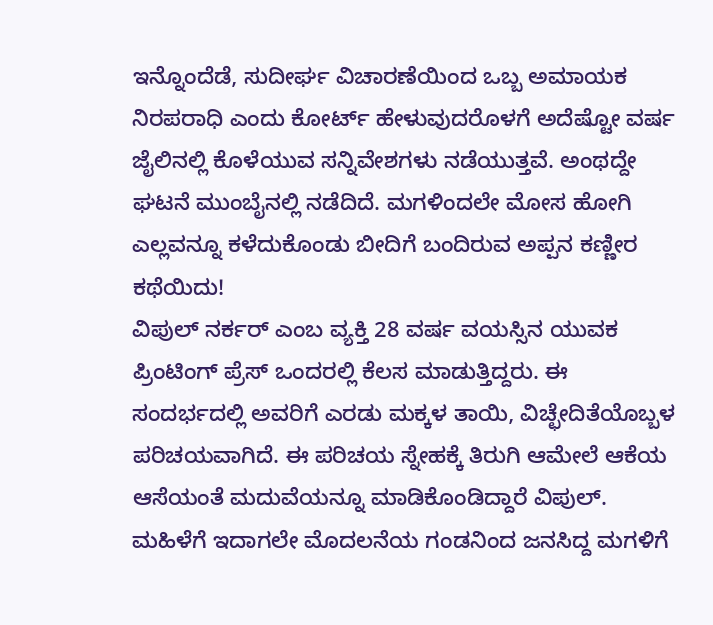ಇನ್ನೊಂದೆಡೆ, ಸುದೀರ್ಘ ವಿಚಾರಣೆಯಿಂದ ಒಬ್ಬ ಅಮಾಯಕ ನಿರಪರಾಧಿ ಎಂದು ಕೋರ್ಟ್ ಹೇಳುವುದರೊಳಗೆ ಅದೆಷ್ಟೋ ವರ್ಷ ಜೈಲಿನಲ್ಲಿ ಕೊಳೆಯುವ ಸನ್ನಿವೇಶಗಳು ನಡೆಯುತ್ತವೆ. ಅಂಥದ್ದೇ ಘಟನೆ ಮುಂಬೈನಲ್ಲಿ ನಡೆದಿದೆ. ಮಗಳಿಂದಲೇ ಮೋಸ ಹೋಗಿ ಎಲ್ಲವನ್ನೂ ಕಳೆದುಕೊಂಡು ಬೀದಿಗೆ ಬಂದಿರುವ ಅಪ್ಪನ ಕಣ್ಣೀರ ಕಥೆಯಿದು!
ವಿಪುಲ್ ನರ್ಕರ್ ಎಂಬ ವ್ಯಕ್ತಿ 28 ವರ್ಷ ವಯಸ್ಸಿನ ಯುವಕ ಪ್ರಿಂಟಿಂಗ್ ಪ್ರೆಸ್ ಒಂದರಲ್ಲಿ ಕೆಲಸ ಮಾಡುತ್ತಿದ್ದರು. ಈ ಸಂದರ್ಭದಲ್ಲಿ ಅವರಿಗೆ ಎರಡು ಮಕ್ಕಳ ತಾಯಿ, ವಿಚ್ಛೇದಿತೆಯೊಬ್ಬಳ ಪರಿಚಯವಾಗಿದೆ. ಈ ಪರಿಚಯ ಸ್ನೇಹಕ್ಕೆ ತಿರುಗಿ ಆಮೇಲೆ ಆಕೆಯ ಆಸೆಯಂತೆ ಮದುವೆಯನ್ನೂ ಮಾಡಿಕೊಂಡಿದ್ದಾರೆ ವಿಪುಲ್.
ಮಹಿಳೆಗೆ ಇದಾಗಲೇ ಮೊದಲನೆಯ ಗಂಡನಿಂದ ಜನಸಿದ್ದ ಮಗಳಿಗೆ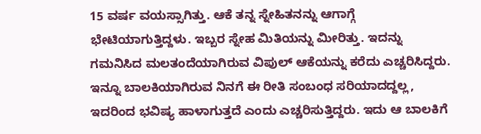15 ವರ್ಷ ವಯಸ್ಸಾಗಿತ್ತು. ಆಕೆ ತನ್ನ ಸ್ನೇಹಿತನನ್ನು ಆಗಾಗ್ಗೆ ಭೇಟಿಯಾಗುತ್ತಿದ್ದಳು. ಇಬ್ಬರ ಸ್ನೇಹ ಮಿತಿಯನ್ನು ಮೀರಿತ್ತು. ಇದನ್ನು ಗಮನಿಸಿದ ಮಲತಂದೆಯಾಗಿರುವ ವಿಪುಲ್ ಆಕೆಯನ್ನು ಕರೆದು ಎಚ್ಚರಿಸಿದ್ದರು. ಇನ್ನೂ ಬಾಲಕಿಯಾಗಿರುವ ನಿನಗೆ ಈ ರೀತಿ ಸಂಬಂಧ ಸರಿಯಾದದ್ದಲ್ಲ, ಇದರಿಂದ ಭವಿಷ್ಯ ಹಾಳಾಗುತ್ತದೆ ಎಂದು ಎಚ್ಚರಿಸುತ್ತಿದ್ದರು. ಇದು ಆ ಬಾಲಕಿಗೆ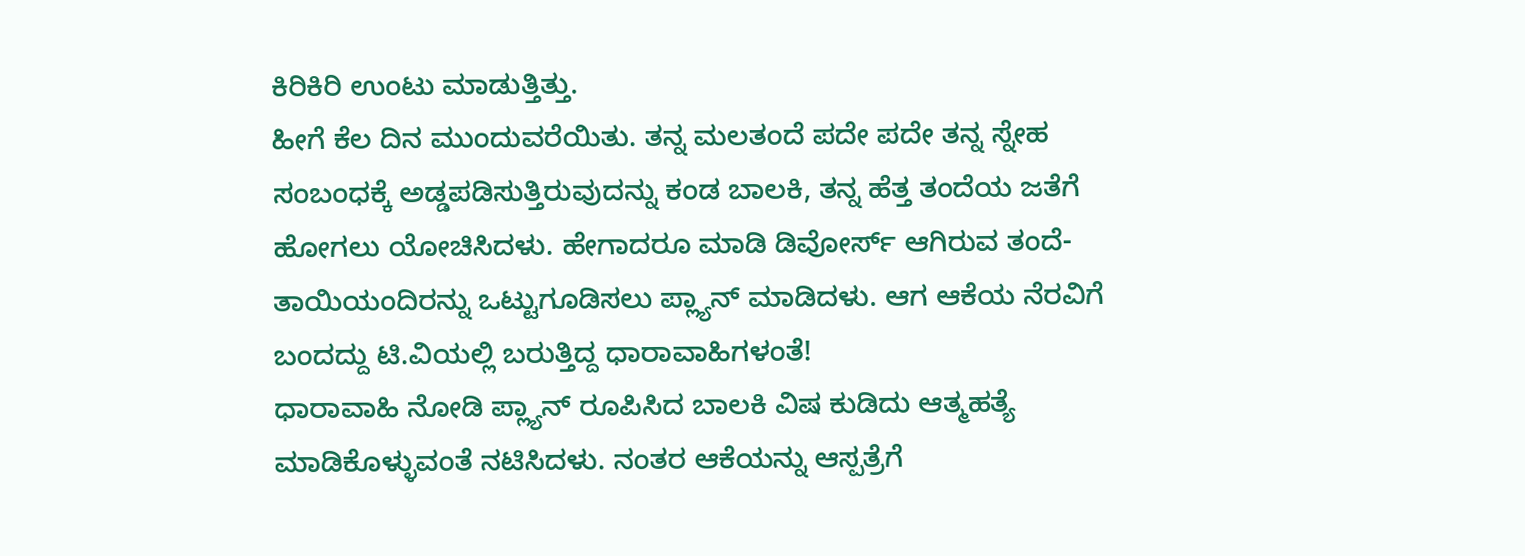ಕಿರಿಕಿರಿ ಉಂಟು ಮಾಡುತ್ತಿತ್ತು.
ಹೀಗೆ ಕೆಲ ದಿನ ಮುಂದುವರೆಯಿತು. ತನ್ನ ಮಲತಂದೆ ಪದೇ ಪದೇ ತನ್ನ ಸ್ನೇಹ ಸಂಬಂಧಕ್ಕೆ ಅಡ್ಡಪಡಿಸುತ್ತಿರುವುದನ್ನು ಕಂಡ ಬಾಲಕಿ, ತನ್ನ ಹೆತ್ತ ತಂದೆಯ ಜತೆಗೆ ಹೋಗಲು ಯೋಚಿಸಿದಳು. ಹೇಗಾದರೂ ಮಾಡಿ ಡಿವೋರ್ಸ್ ಆಗಿರುವ ತಂದೆ-ತಾಯಿಯಂದಿರನ್ನು ಒಟ್ಟುಗೂಡಿಸಲು ಪ್ಲ್ಯಾನ್ ಮಾಡಿದಳು. ಆಗ ಆಕೆಯ ನೆರವಿಗೆ ಬಂದದ್ದು ಟಿ.ವಿಯಲ್ಲಿ ಬರುತ್ತಿದ್ದ ಧಾರಾವಾಹಿಗಳಂತೆ!
ಧಾರಾವಾಹಿ ನೋಡಿ ಪ್ಲ್ಯಾನ್ ರೂಪಿಸಿದ ಬಾಲಕಿ ವಿಷ ಕುಡಿದು ಆತ್ಮಹತ್ಯೆ ಮಾಡಿಕೊಳ್ಳುವಂತೆ ನಟಿಸಿದಳು. ನಂತರ ಆಕೆಯನ್ನು ಆಸ್ಪತ್ರೆಗೆ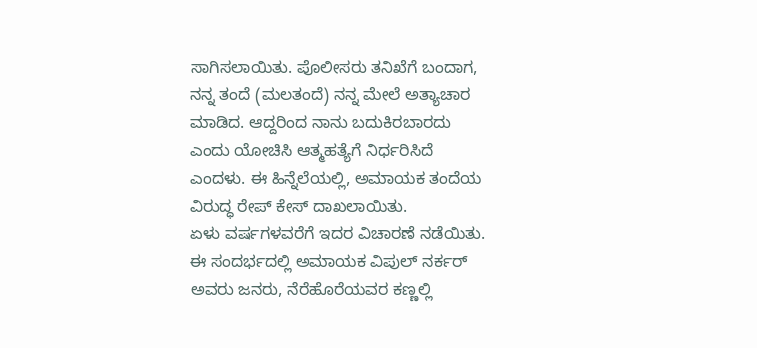ಸಾಗಿಸಲಾಯಿತು. ಪೊಲೀಸರು ತನಿಖೆಗೆ ಬಂದಾಗ, ನನ್ನ ತಂದೆ (ಮಲತಂದೆ) ನನ್ನ ಮೇಲೆ ಅತ್ಯಾಚಾರ ಮಾಡಿದ. ಆದ್ದರಿಂದ ನಾನು ಬದುಕಿರಬಾರದು ಎಂದು ಯೋಚಿಸಿ ಆತ್ಮಹತ್ಯೆಗೆ ನಿರ್ಧರಿಸಿದೆ ಎಂದಳು. ಈ ಹಿನ್ನೆಲೆಯಲ್ಲಿ, ಅಮಾಯಕ ತಂದೆಯ ವಿರುದ್ಧ ರೇಪ್ ಕೇಸ್ ದಾಖಲಾಯಿತು.
ಏಳು ವರ್ಷಗಳವರೆಗೆ ಇದರ ವಿಚಾರಣೆ ನಡೆಯಿತು. ಈ ಸಂದರ್ಭದಲ್ಲಿ ಅಮಾಯಕ ವಿಪುಲ್ ನರ್ಕರ್ ಅವರು ಜನರು, ನೆರೆಹೊರೆಯವರ ಕಣ್ಣಲ್ಲಿ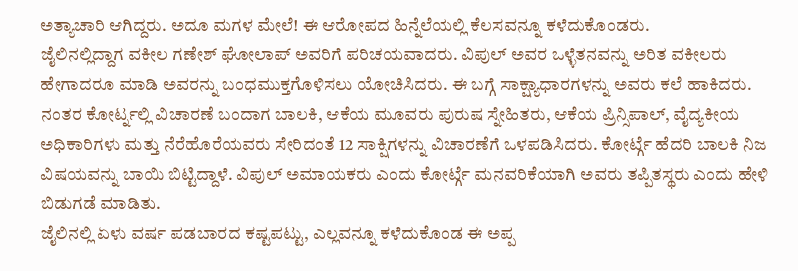ಅತ್ಯಾಚಾರಿ ಆಗಿದ್ದರು. ಅದೂ ಮಗಳ ಮೇಲೆ! ಈ ಆರೋಪದ ಹಿನ್ನೆಲೆಯಲ್ಲಿ ಕೆಲಸವನ್ನೂ ಕಳೆದುಕೊಂಡರು.
ಜೈಲಿನಲ್ಲಿದ್ದಾಗ ವಕೀಲ ಗಣೇಶ್ ಘೋಲಾಪ್ ಅವರಿಗೆ ಪರಿಚಯವಾದರು. ವಿಪುಲ್ ಅವರ ಒಳ್ಳೆತನವನ್ನು ಅರಿತ ವಕೀಲರು ಹೇಗಾದರೂ ಮಾಡಿ ಅವರನ್ನು ಬಂಧಮುಕ್ತಗೊಳಿಸಲು ಯೋಚಿಸಿದರು. ಈ ಬಗ್ಗೆ ಸಾಕ್ಷ್ಯಾಧಾರಗಳನ್ನು ಅವರು ಕಲೆ ಹಾಕಿದರು. ನಂತರ ಕೋರ್ಟ್ನಲ್ಲಿ ವಿಚಾರಣೆ ಬಂದಾಗ ಬಾಲಕಿ, ಆಕೆಯ ಮೂವರು ಪುರುಷ ಸ್ನೇಹಿತರು, ಆಕೆಯ ಪ್ರಿನ್ಸಿಪಾಲ್, ವೈದ್ಯಕೀಯ ಅಧಿಕಾರಿಗಳು ಮತ್ತು ನೆರೆಹೊರೆಯವರು ಸೇರಿದಂತೆ 12 ಸಾಕ್ಷಿಗಳನ್ನು ವಿಚಾರಣೆಗೆ ಒಳಪಡಿಸಿದರು. ಕೋರ್ಟ್ಗೆ ಹೆದರಿ ಬಾಲಕಿ ನಿಜ ವಿಷಯವನ್ನು ಬಾಯಿ ಬಿಟ್ಟಿದ್ದಾಳೆ. ವಿಪುಲ್ ಅಮಾಯಕರು ಎಂದು ಕೋರ್ಟ್ಗೆ ಮನವರಿಕೆಯಾಗಿ ಅವರು ತಪ್ಪಿತಸ್ಥರು ಎಂದು ಹೇಳಿ ಬಿಡುಗಡೆ ಮಾಡಿತು.
ಜೈಲಿನಲ್ಲಿ ಏಳು ವರ್ಷ ಪಡಬಾರದ ಕಷ್ಟಪಟ್ಟು, ಎಲ್ಲವನ್ನೂ ಕಳೆದುಕೊಂಡ ಈ ಅಪ್ಪ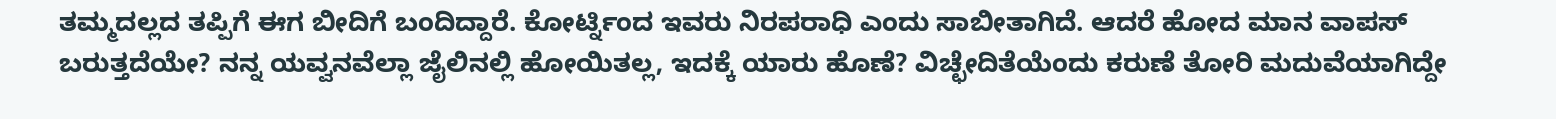ತಮ್ಮದಲ್ಲದ ತಪ್ಪಿಗೆ ಈಗ ಬೀದಿಗೆ ಬಂದಿದ್ದಾರೆ. ಕೋರ್ಟ್ನಿಂದ ಇವರು ನಿರಪರಾಧಿ ಎಂದು ಸಾಬೀತಾಗಿದೆ. ಆದರೆ ಹೋದ ಮಾನ ವಾಪಸ್ ಬರುತ್ತದೆಯೇ? ನನ್ನ ಯವ್ವನವೆಲ್ಲಾ ಜೈಲಿನಲ್ಲಿ ಹೋಯಿತಲ್ಲ, ಇದಕ್ಕೆ ಯಾರು ಹೊಣೆ? ವಿಚ್ಛೇದಿತೆಯೆಂದು ಕರುಣೆ ತೋರಿ ಮದುವೆಯಾಗಿದ್ದೇ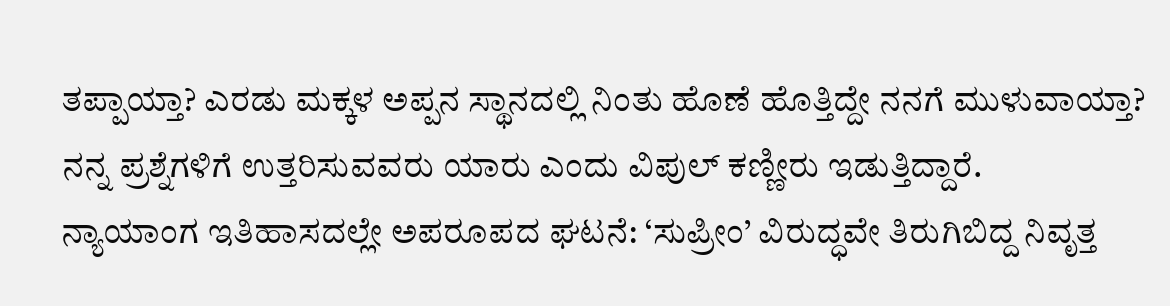ತಪ್ಪಾಯ್ತಾ? ಎರಡು ಮಕ್ಕಳ ಅಪ್ಪನ ಸ್ಥಾನದಲ್ಲಿ ನಿಂತು ಹೊಣೆ ಹೊತ್ತಿದ್ದೇ ನನಗೆ ಮುಳುವಾಯ್ತಾ? ನನ್ನ ಪ್ರಶ್ನೆಗಳಿಗೆ ಉತ್ತರಿಸುವವರು ಯಾರು ಎಂದು ವಿಪುಲ್ ಕಣ್ಣೀರು ಇಡುತ್ತಿದ್ದಾರೆ.
ನ್ಯಾಯಾಂಗ ಇತಿಹಾಸದಲ್ಲೇ ಅಪರೂಪದ ಘಟನೆ: ‘ಸುಪ್ರೀಂ’ ವಿರುದ್ಧವೇ ತಿರುಗಿಬಿದ್ದ ನಿವೃತ್ತ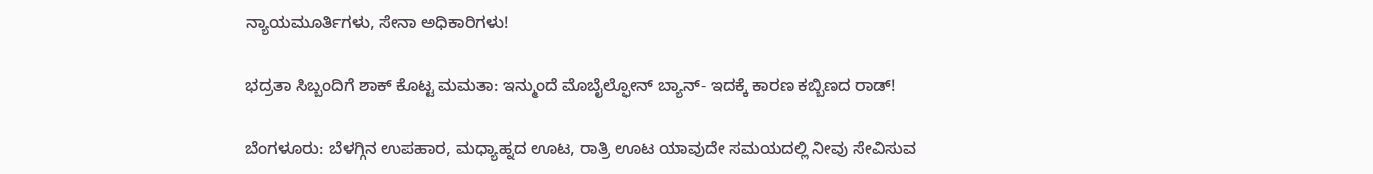ನ್ಯಾಯಮೂರ್ತಿಗಳು, ಸೇನಾ ಅಧಿಕಾರಿಗಳು!

ಭದ್ರತಾ ಸಿಬ್ಬಂದಿಗೆ ಶಾಕ್ ಕೊಟ್ಟ ಮಮತಾ: ಇನ್ಮುಂದೆ ಮೊಬೈಲ್ಫೋನ್ ಬ್ಯಾನ್- ಇದಕ್ಕೆ ಕಾರಣ ಕಬ್ಬಿಣದ ರಾಡ್!

ಬೆಂಗಳೂರು: ಬೆಳಗ್ಗಿನ ಉಪಹಾರ, ಮಧ್ಯಾಹ್ನದ ಊಟ, ರಾತ್ರಿ ಊಟ ಯಾವುದೇ ಸಮಯದಲ್ಲಿ ನೀವು ಸೇವಿಸುವ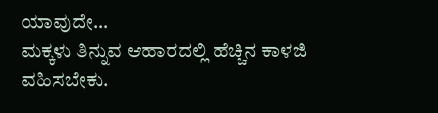ಯಾವುದೇ…
ಮಕ್ಕಳು ತಿನ್ನುವ ಆಹಾರದಲ್ಲಿ ಹೆಚ್ಚಿನ ಕಾಳಜಿ ವಹಿಸಬೇಕು.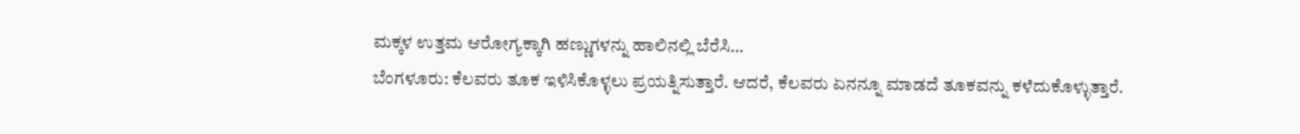ಮಕ್ಕಳ ಉತ್ತಮ ಆರೋಗ್ಯಕ್ಕಾಗಿ ಹಣ್ಣುಗಳನ್ನು ಹಾಲಿನಲ್ಲಿ ಬೆರೆಸಿ…
ಬೆಂಗಳೂರು: ಕೆಲವರು ತೂಕ ಇಳಿಸಿಕೊಳ್ಳಲು ಪ್ರಯತ್ನಿಸುತ್ತಾರೆ. ಆದರೆ, ಕೆಲವರು ಏನನ್ನೂ ಮಾಡದೆ ತೂಕವನ್ನು ಕಳೆದುಕೊಳ್ಳುತ್ತಾರೆ.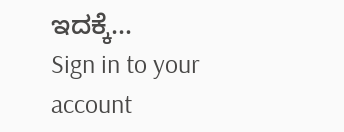ಇದಕ್ಕೆ…
Sign in to your account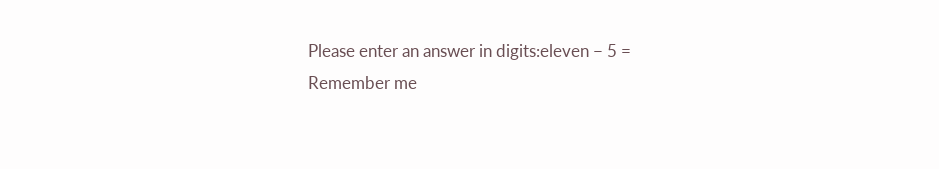Please enter an answer in digits:eleven − 5 =
Remember me